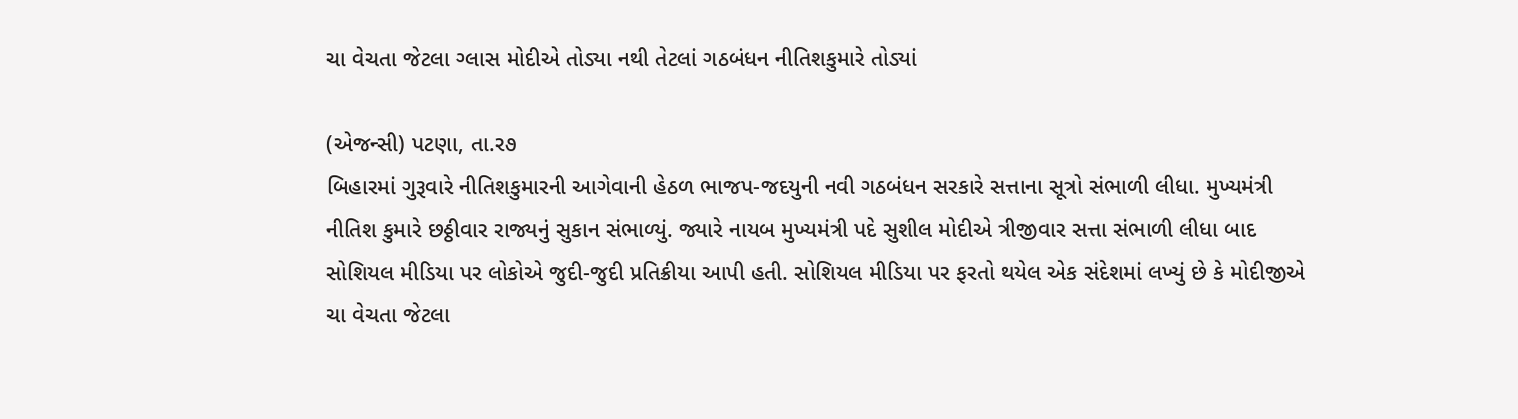ચા વેચતા જેટલા ગ્લાસ મોદીએ તોડ્યા નથી તેટલાં ગઠબંધન નીતિશકુમારે તોડ્યાં

(એજન્સી) પટણા, તા.ર૭
બિહારમાં ગુરૂવારે નીતિશકુમારની આગેવાની હેઠળ ભાજપ-જદયુની નવી ગઠબંધન સરકારે સત્તાના સૂત્રો સંભાળી લીધા. મુખ્યમંત્રી નીતિશ કુમારે છઠ્ઠીવાર રાજ્યનું સુકાન સંભાળ્યું. જ્યારે નાયબ મુખ્યમંત્રી પદે સુશીલ મોદીએ ત્રીજીવાર સત્તા સંભાળી લીધા બાદ સોશિયલ મીડિયા પર લોકોએ જુદી-જુદી પ્રતિક્રીયા આપી હતી. સોશિયલ મીડિયા પર ફરતો થયેલ એક સંદેશમાં લખ્યું છે કે મોદીજીએ ચા વેચતા જેટલા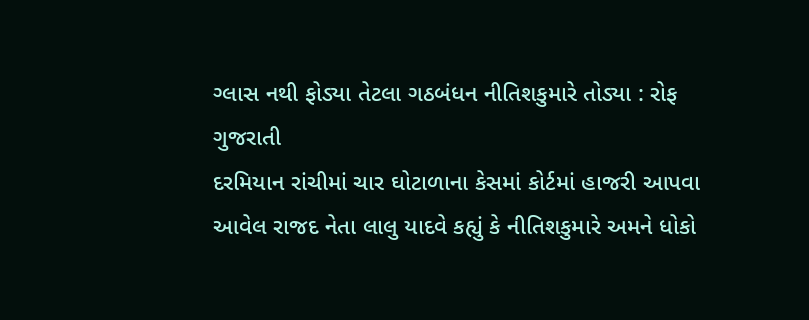ગ્લાસ નથી ફોડ્યા તેટલા ગઠબંધન નીતિશકુમારે તોડ્યા : રોફ ગુજરાતી
દરમિયાન રાંચીમાં ચાર ઘોટાળાના કેસમાં કોર્ટમાં હાજરી આપવા આવેલ રાજદ નેતા લાલુ યાદવે કહ્યું કે નીતિશકુમારે અમને ધોકો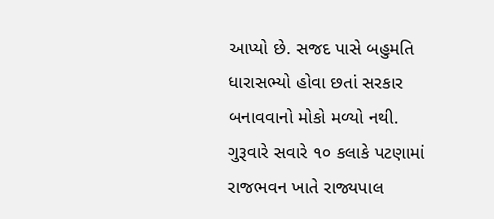આપ્યો છે. સજદ પાસે બહુમતિ ધારાસભ્યો હોવા છતાં સરકાર બનાવવાનો મોકો મળ્યો નથી. ગુરૂવારે સવારે ૧૦ કલાકે પટણામાં રાજભવન ખાતે રાજ્યપાલ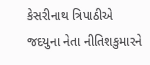કેસરીનાથ ત્રિપાઠીએ જદયુના નેતા નીતિશકુમારને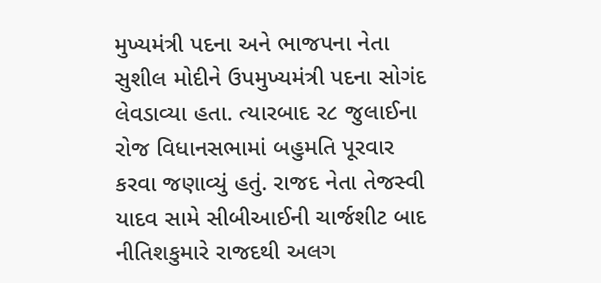મુખ્યમંત્રી પદના અને ભાજપના નેતા સુશીલ મોદીને ઉપમુખ્યમંત્રી પદના સોગંદ લેવડાવ્યા હતા. ત્યારબાદ ર૮ જુલાઈના રોજ વિધાનસભામાં બહુમતિ પૂરવાર કરવા જણાવ્યું હતું. રાજદ નેતા તેજસ્વી યાદવ સામે સીબીઆઈની ચાર્જશીટ બાદ નીતિશકુમારે રાજદથી અલગ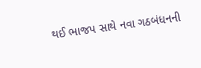થઈ ભાજપ સાથે નવા ગઠબંધનની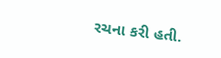રચના કરી હતી.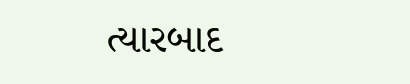ત્યારબાદ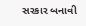સરકાર બનાવી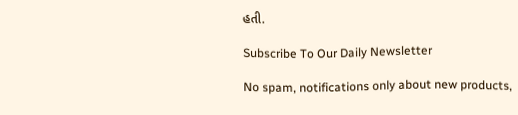હતી.

Subscribe To Our Daily Newsletter

No spam, notifications only about new products,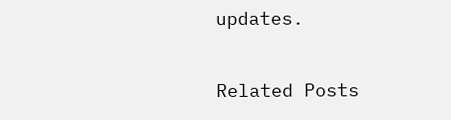updates.

Related Posts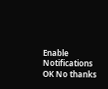Enable Notifications OK No thanks